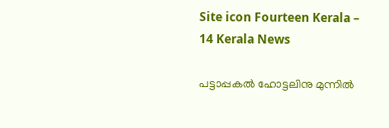Site icon Fourteen Kerala – 14 Kerala News

പട്ടാപ്പകൽ ഹോട്ടലിനു മുന്നിൽ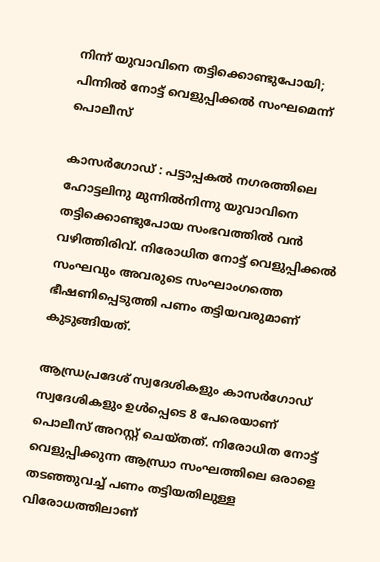നിന്ന് യുവാവിനെ തട്ടിക്കൊണ്ടുപോയി; പിന്നിൽ നോട്ട് വെളുപ്പിക്കൽ സംഘമെന്ന് പൊലീസ്

കാസർഗോഡ് : പട്ടാപ്പകൽ നഗരത്തിലെ ഹോട്ടലിനു മുന്നിൽനിന്നു യുവാവിനെ തട്ടിക്കൊണ്ടുപോയ സംഭവത്തിൽ വൻ വഴിത്തിരിവ്. നിരോധിത നോട്ട് വെളുപ്പിക്കൽ സംഘവും അവരുടെ സംഘാംഗത്തെ ഭീഷണിപ്പെടുത്തി പണം തട്ടിയവരുമാണ് കുടുങ്ങിയത്.

ആന്ധ്രപ്രദേശ് സ്വദേശികളും കാസർഗോഡ് സ്വദേശികളും ഉൾപ്പെടെ 8 പേരെയാണ് പൊലീസ് അറസ്റ്റ് ചെയ്തത്. നിരോധിത നോട്ട് വെളുപ്പിക്കുന്ന ആന്ധ്രാ സംഘത്തിലെ ഒരാളെ തടഞ്ഞുവച്ച് പണം തട്ടിയതിലുള്ള വിരോധത്തിലാണ്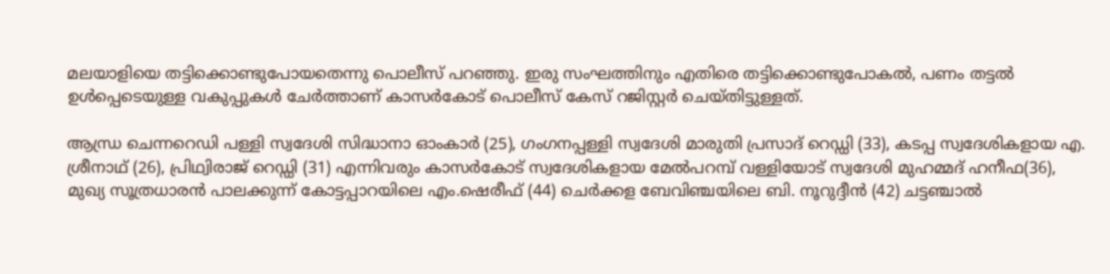മലയാളിയെ തട്ടിക്കൊണ്ടുപോയതെന്നു പൊലീസ് പറഞ്ഞു. ഇരു സംഘത്തിനും എതിരെ തട്ടിക്കൊണ്ടുപോകൽ, പണം തട്ടൽ ഉൾപ്പെടെയുള്ള വകുപ്പുകൾ ചേർത്താണ് കാസർകോട് പൊലീസ് കേസ് റജിസ്റ്റർ ചെയ്തിട്ടുള്ളത്.

ആന്ധ്ര ചെന്നറെഡി പള്ളി സ്വദേശി സിദ്ധാനാ ഓംകാർ (25), ഗംഗനപ്പള്ളി സ്വദേശി മാരുതി പ്രസാദ് റെഡ്ഡി (33), കടപ്പ സ്വദേശികളായ എ. ശ്രീനാഥ് (26), പ്രിഥ്വിരാജ് റെഡ്ഡി (31) എന്നിവരും കാസർകോട് സ്വദേശികളായ മേൽപറമ്പ് വള്ളിയോട് സ്വദേശി മുഹമ്മദ് ഹനീഫ(36), മുഖ്യ സൂത്രധാരൻ പാലക്കുന്ന് കോട്ടപ്പാറയിലെ എം.ഷെരീഫ് (44) ചെർക്കള ബേവിഞ്ചയിലെ ബി. നൂറുദ്ദീൻ (42) ചട്ടഞ്ചാൽ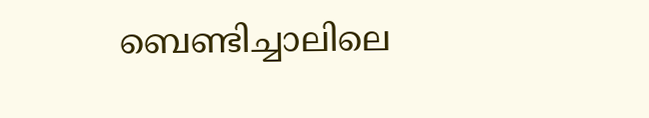ബെണ്ടിച്ചാലിലെ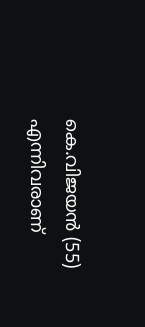കെ.വിജയൻ (55) എന്നിവരാണ്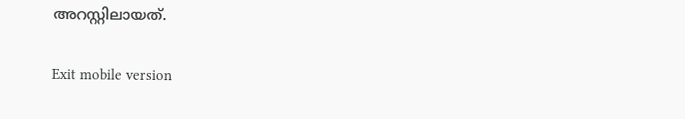അറസ്റ്റിലായത്.

Exit mobile version